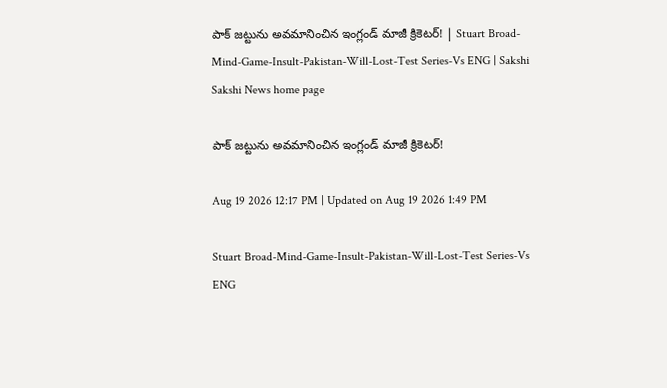పాక్ జ‌ట్టును అవమానించిన ఇంగ్లండ్‌ మాజీ క్రికెటర్‌! | Stuart Broad-Mind-Game-Insult-Pakistan-Will-Lost-Test Series-Vs ENG | Sakshi
Sakshi News home page

పాక్ జ‌ట్టును అవమానించిన ఇంగ్లండ్‌ మాజీ క్రికెటర్‌!

Aug 19 2026 12:17 PM | Updated on Aug 19 2026 1:49 PM

Stuart Broad-Mind-Game-Insult-Pakistan-Will-Lost-Test Series-Vs ENG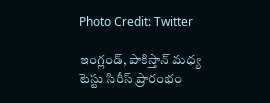Photo Credit: Twitter

ఇంగ్లండ్‌, పాకిస్తాన్ మ‌ధ్య టెస్టు సిరీస్ ప్రారంభం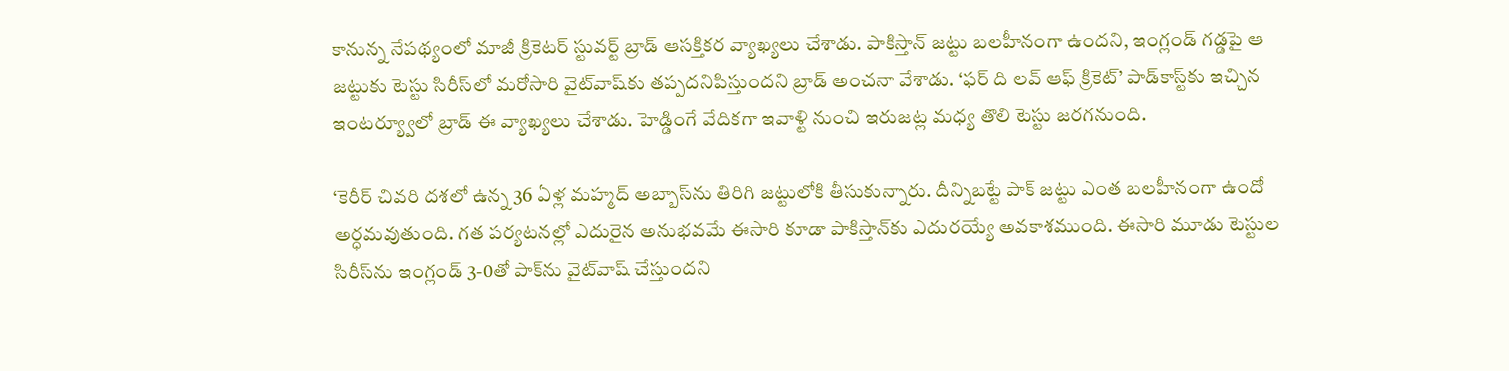కానున్న నేప‌థ్యంలో మాజీ క్రికెట‌ర్ స్టువ‌ర్ట్ బ్రాడ్ ఆస‌క్తికర వ్యాఖ్య‌లు చేశాడు. పాకిస్తాన్ జట్టు బలహీనంగా ఉందని, ఇంగ్లండ్ గడ్డపై ఆ జట్టుకు టెస్టు సిరీస్‌లో మరోసారి వైట్‌వాష్‌కు తప్పదనిపిస్తుందని బ్రాడ్ అంచనా వేశాడు. ‘ఫర్ ది లవ్ ఆఫ్ క్రికెట్‌’ పాడ్‌కాస్ట్‌కు ఇచ్చిన ఇంటర్య్వూలో బ్రాడ్ ఈ వ్యాఖ్యలు చేశాడు. హెడ్డింగే వేదికగా ఇవాళ్టి నుంచి ఇరుజట్ల మధ్య తొలి టెస్టు జరగనుంది.

‘కెరీర్ చివరి దశలో ఉన్న 36 ఏళ్ల మహ్మద్ అబ్బాస్‌ను తిరిగి జట్టులోకి తీసుకున్నారు. దీన్నిబట్టే పాక్ జట్టు ఎంత బలహీనంగా ఉందో అర్ధమవుతుంది. గత పర్యటనల్లో ఎదురైన అనుభవమే ఈసారి కూడా పాకిస్తాన్‌కు ఎదురయ్యే అవకాశముంది. ఈసారి మూడు టెస్టుల సిరీస్‌ను ఇంగ్లండ్ 3-0తో పాక్‌ను వైట్‌వాష్ చేస్తుందని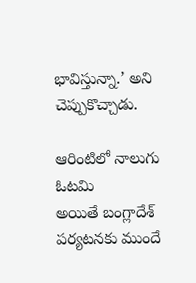భావిస్తున్నా.’ అని చెప్పుకొచ్చాడు.

ఆరింటిలో నాలుగు ఓటమి
అయితే బంగ్లాదేశ్ పర్యటనకు ముందే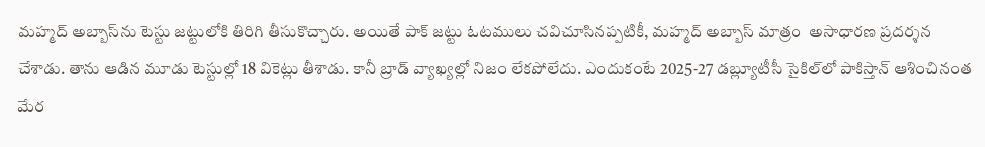మహ్మద్ అబ్బాస్‌ను టెస్టు జట్టులోకి తిరిగి తీసుకొచ్చారు. అయితే పాక్ జట్టు ఓటములు చవిచూసినప్పటికీ, మహ్మద్ అబ్బాస్ మాత్రం  అసాధారణ ప్రదర్శన చేశాడు. తాను ఆడిన మూడు టెస్టుల్లో 18 వికెట్లు తీశాడు. కానీ బ్రాడ్ వ్యాఖ్యల్లో నిజం లేకపోలేదు. ఎందుకంటే 2025-27 డబ్ల్యూటీసీ సైకిల్‌లో పాకిస్తాన్ ఆశించినంత మేర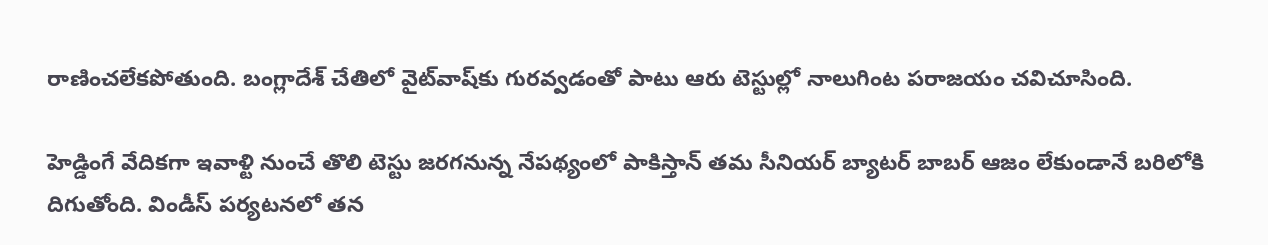రాణించలేకపోతుంది. బంగ్లాదేశ్ చేతిలో వైట్‌వాష్‌కు గురవ్వడంతో పాటు ఆరు టెస్టుల్లో నాలుగింట పరాజయం చవిచూసింది.

హెడ్డింగే వేదిక‌గా ఇవాళ్టి నుంచే తొలి టెస్టు జర‌గ‌నున్న నేపథ్యంలో పాకిస్తాన్ తమ సీనియర్ బ్యాటర్ బాబర్ ఆజం లేకుండానే బరిలోకి దిగుతోంది. విండీస్ పర్యటనలో తన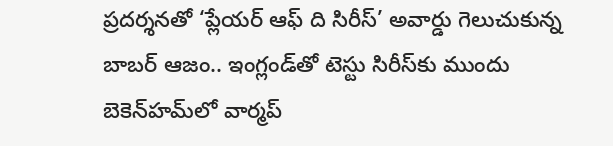ప్రదర్శనతో ‘ప్లేయర్ ఆఫ్ ది సిరీస్’ అవార్డు గెలుచుకున్న బాబర్ ఆజం.. ఇంగ్లండ్‌తో టెస్టు సిరీస్‌కు ముందు బెకెన్‌హమ్‌లో వార్మప్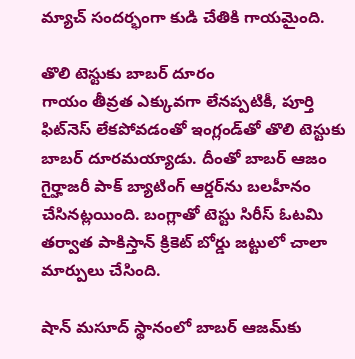మ్యాచ్ సందర్భంగా కుడి చేతికి గాయమైంది.

తొలి టెస్టుకు బాబర్‌ దూరం
గాయం తీవ్రత ఎక్కువగా లేనప్పటికీ, పూర్తి ఫిట్‌నెస్ లేకపోవడంతో ఇంగ్లండ్‌తో తొలి టెస్టుకు బాబర్ దూరమయ్యాడు. దీంతో బాబర్ ఆజం గైర్హాజరీ పాక్ బ్యాటింగ్ ఆర్డర్‌ను బలహీనం చేసినట్లయింది. బంగ్లాతో టెస్టు సిరీస్ ఓటమి తర్వాత పాకిస్తాన్ క్రికెట్ బోర్డు జట్టులో చాలా మార్పులు చేసింది.

షాన్ మసూద్ స్థానంలో బాబర్ ఆజమ్‌కు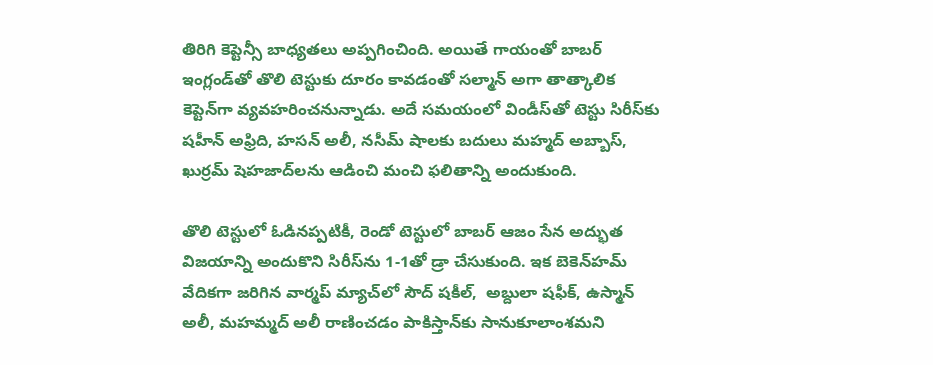తిరిగి కెప్టెన్సీ బాధ్యతలు అప్పగించింది. అయితే గాయంతో బాబర్ ఇంగ్లండ్‌తో తొలి టెస్టుకు దూరం కావడంతో సల్మాన్ అగా తాత్కాలిక కెప్టెన్‌గా వ్యవహరించనున్నాడు. అదే సమయంలో విండీస్‌తో టెస్టు సిరీస్‌కు షహీన్ అఫ్రిది, హసన్ అలీ, నసీమ్ షాలకు బదులు మహ్మద్ అబ్బాస్‌, ఖుర్రమ్ షెహజాద్‌లను ఆడించి మంచి ఫలితాన్ని అందుకుంది.

తొలి టెస్టులో ఓడినప్పటికీ, రెండో టెస్టులో బాబర్ ఆజం సేన అద్భుత విజయాన్ని అందుకొని సిరీస్‌ను 1-1తో డ్రా చేసుకుంది. ఇక బెకెన్‌హ‌మ్ వేదిక‌గా జ‌రిగిన వార్మ‌ప్ మ్యాచ్‌లో సౌద్ ష‌కీల్‌,  అబ్దులా ష‌ఫీక్‌, ఉస్మాన్ అలీ, మ‌హ‌మ్మ‌ద్ అలీ రాణించ‌డం పాకిస్తాన్‌కు సానుకూలాంశమ‌ని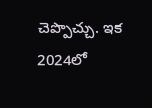చెప్పొచ్చు. ఇక 2024లో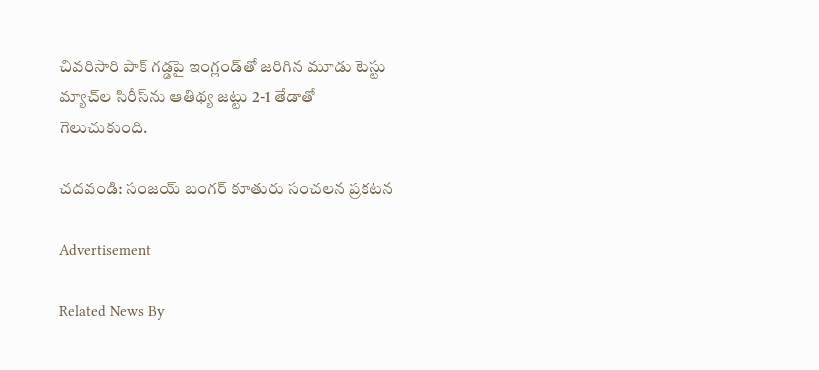చివరిసారి పాక్‌ గడ్డపై ఇంగ్లండ్‌తో జరిగిన మూడు టెస్టు మ్యాచ్‌ల సిరీస్‌ను ఆతిథ్య జట్టు 2-1 తేడాతో గెలుచుకుంది.

చదవండి: సంజయ్‌ బంగర్‌ కూతురు సంచలన ప్రకటన

Advertisement

Related News By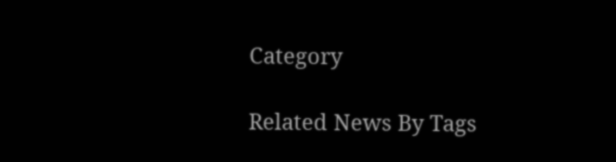Category

Related News By Tags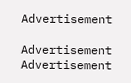Advertisement

Advertisement
Advertisement